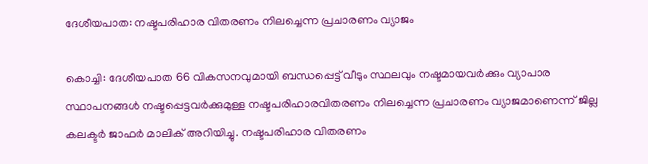ദേശീയപാത: നഷ്ടപരിഹാര വിതരണം നിലച്ചെന്ന പ്രചാരണം വ്യാജം

കൊച്ചി: ദേശീയപാത 66 വികസനവുമായി ബന്ധപ്പെട്ട് വീടും സ്ഥലവും നഷ്ടമായവർക്കും വ്യാപാര സ്ഥാപനങ്ങൾ നഷ്ടപ്പെട്ടവർക്കുമുള്ള നഷ്ടപരിഹാരവിതരണം നിലച്ചെന്ന പ്രചാരണം വ്യാജമാണെന്ന് ജില്ല കലക്ടർ ജാഫർ മാലിക് അറിയിച്ചു. നഷ്ടപരിഹാര വിതരണം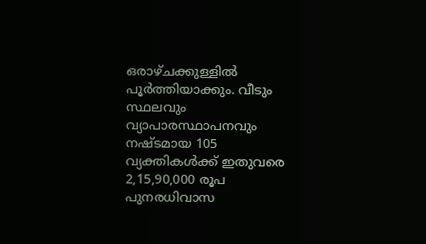ഒരാഴ്ചക്കുള്ളിൽ പൂർത്തിയാക്കും. വീടും സ്ഥലവും വ്യാപാരസ്ഥാപനവും നഷ്ടമായ 105 വ്യക്തികൾക്ക് ഇതുവരെ 2,15,90,000 രൂപ പുനരധിവാസ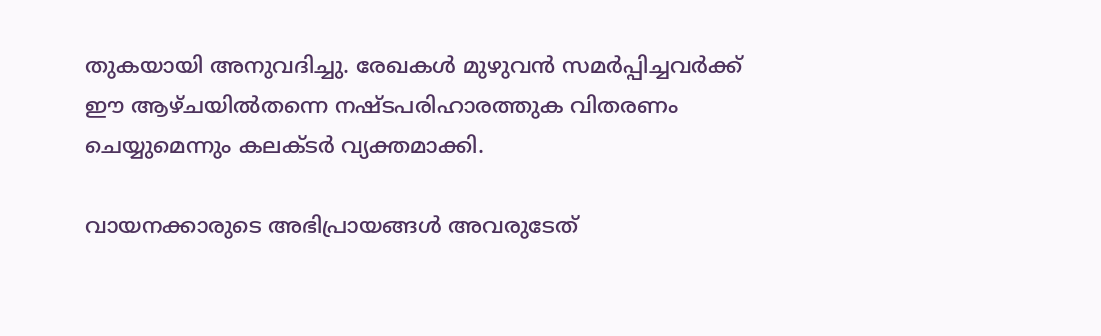തുകയായി അനുവദിച്ചു. രേഖകൾ മുഴുവൻ സമർപ്പിച്ചവർക്ക് ഈ ആഴ്ചയിൽതന്നെ നഷ്ടപരിഹാരത്തുക വിതരണം ചെയ്യുമെന്നും കലക്ടർ വ്യക്തമാക്കി.

വായനക്കാരുടെ അഭിപ്രായങ്ങള്‍ അവരുടേത്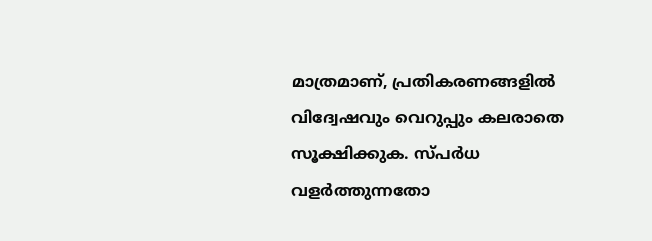മാത്രമാണ്, പ്രതികരണങ്ങളിൽ വിദ്വേഷവും വെറുപ്പും കലരാതെ സൂക്ഷിക്കുക. സ്പർധ വളർത്തുന്നതോ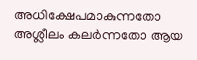അധിക്ഷേപമാകുന്നതോ അശ്ലീലം കലർന്നതോ ആയ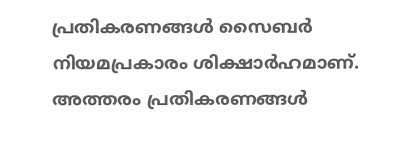പ്രതികരണങ്ങൾ സൈബർ നിയമപ്രകാരം ശിക്ഷാർഹമാണ്. അത്തരം പ്രതികരണങ്ങൾ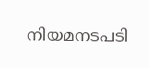നിയമനടപടി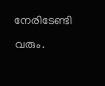നേരിടേണ്ടി വരും.